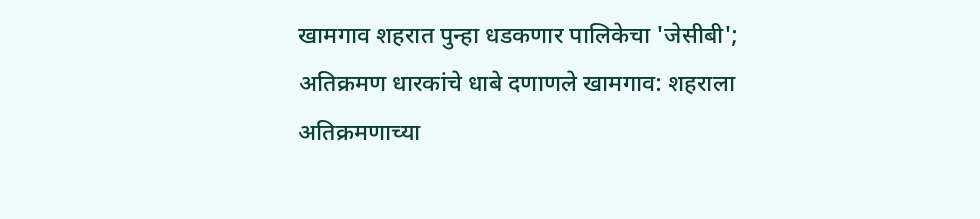खामगाव शहरात पुन्हा धडकणार पालिकेचा 'जेसीबी'; अतिक्रमण धारकांचे धाबे दणाणले खामगाव: शहराला अतिक्रमणाच्या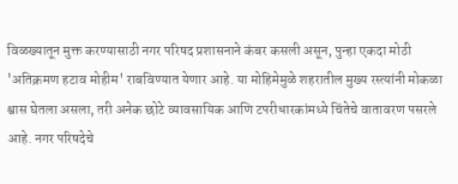विळख्यातून मुक्त करण्यासाठी नगर परिषद प्रशासनाने कंबर कसली असून, पुन्हा एकदा मोठी 'अतिक्रमण हटाव मोहीम' राबविण्यात येणार आहे. या मोहिमेमुळे शहरातील मुख्य रस्त्यांनी मोकळा श्वास घेतला असला, तरी अनेक छोटे व्यावसायिक आणि टपरीधारकांमध्ये चिंतेचे वातावरण पसरले आहे. नगर परिषदेचे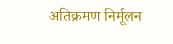अतिक्रमण निर्मूलन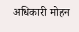अधिकारी मोहन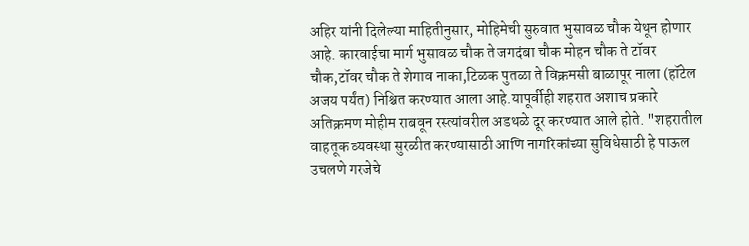अहिर यांनी दिलेल्या माहितीनुसार, मोहिमेची सुरुवात भुसावळ चौक येथून होणार आहे. कारवाईचा मार्ग भुसावळ चौक ते जगदंबा चौक मोहन चौक ते टॉवर चौक,टॉवर चौक ते शेगाव नाका,टिळक पुतळा ते विक्रमसी बाळापूर नाला (हॉटेल अजय पर्यंत) निश्चित करण्यात आला आहे.यापूर्वीही शहरात अशाच प्रकारे अतिक्रमण मोहीम राबवून रस्त्यांवरील अडथळे दूर करण्यात आले होते. "शहरातील वाहतूक व्यवस्था सुरळीत करण्यासाठी आणि नागरिकांच्या सुविधेसाठी हे पाऊल उचलणे गरजेचे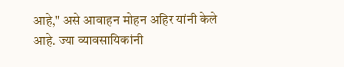आहे," असे आवाहन मोहन अहिर यांनी केले आहे. ज्या व्यावसायिकांनी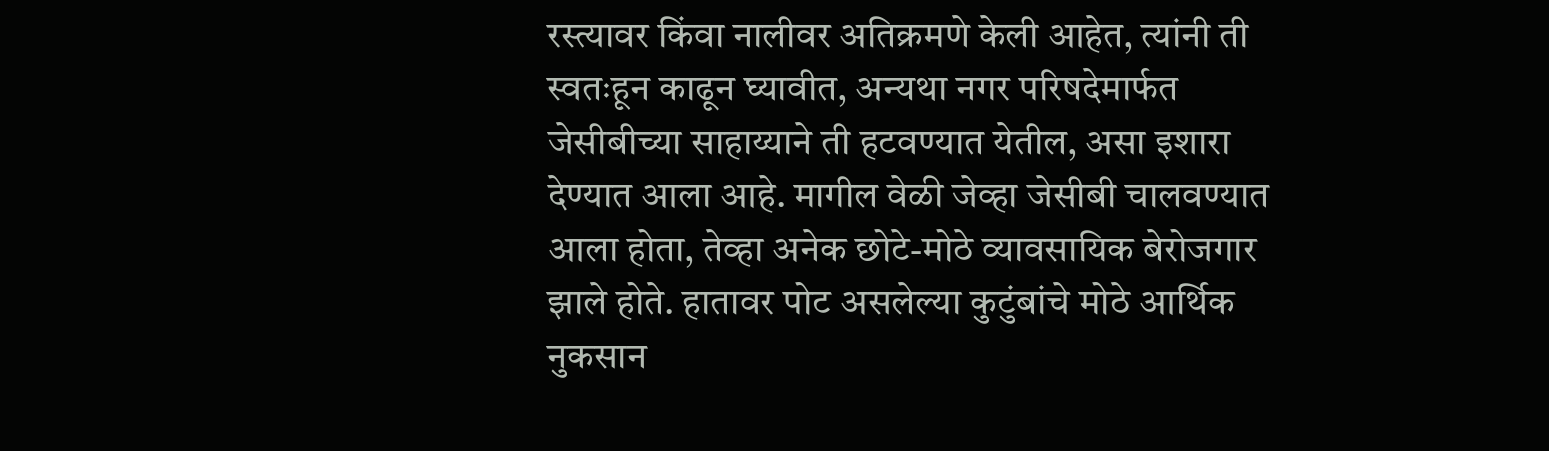रस्त्यावर किंवा नालीवर अतिक्रमणे केली आहेत, त्यांनी ती स्वतःहून काढून घ्यावीत, अन्यथा नगर परिषदेमार्फत जेसीबीच्या साहाय्याने ती हटवण्यात येतील, असा इशारा देण्यात आला आहे. मागील वेळी जेव्हा जेसीबी चालवण्यात आला होता, तेव्हा अनेक छोटे-मोठे व्यावसायिक बेरोजगार झाले होते. हातावर पोट असलेल्या कुटुंबांचे मोठे आर्थिक नुकसान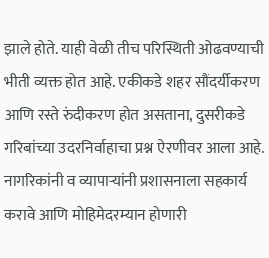झाले होते. याही वेळी तीच परिस्थिती ओढवण्याची भीती व्यक्त होत आहे. एकीकडे शहर सौंदर्यीकरण आणि रस्ते रुंदीकरण होत असताना, दुसरीकडे गरिबांच्या उदरनिर्वाहाचा प्रश्न ऐरणीवर आला आहे. नागरिकांनी व व्यापाऱ्यांनी प्रशासनाला सहकार्य करावे आणि मोहिमेदरम्यान होणारी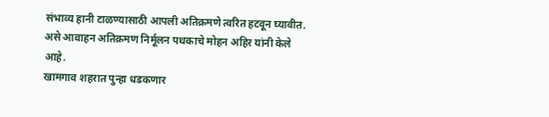संभाव्य हानी टाळण्यासाठी आपली अतिक्रमणे त्वरित हटवून घ्यावीत. असे आवाहन अतिक्रमण निर्मूलन पथकाचे मोहन अहिर यांनी केले आहे.
खामगाव शहरात पुन्हा धडकणार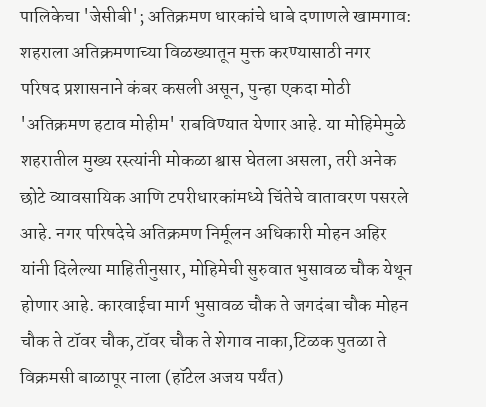पालिकेचा 'जेसीबी'; अतिक्रमण धारकांचे धाबे दणाणले खामगाव: शहराला अतिक्रमणाच्या विळख्यातून मुक्त करण्यासाठी नगर परिषद प्रशासनाने कंबर कसली असून, पुन्हा एकदा मोठी 'अतिक्रमण हटाव मोहीम' राबविण्यात येणार आहे. या मोहिमेमुळे शहरातील मुख्य रस्त्यांनी मोकळा श्वास घेतला असला, तरी अनेक छोटे व्यावसायिक आणि टपरीधारकांमध्ये चिंतेचे वातावरण पसरले आहे. नगर परिषदेचे अतिक्रमण निर्मूलन अधिकारी मोहन अहिर यांनी दिलेल्या माहितीनुसार, मोहिमेची सुरुवात भुसावळ चौक येथून होणार आहे. कारवाईचा मार्ग भुसावळ चौक ते जगदंबा चौक मोहन चौक ते टॉवर चौक,टॉवर चौक ते शेगाव नाका,टिळक पुतळा ते विक्रमसी बाळापूर नाला (हॉटेल अजय पर्यंत)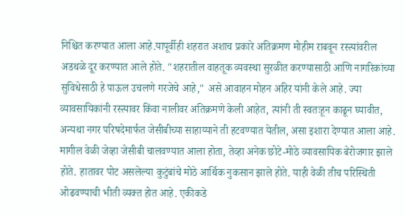निश्चित करण्यात आला आहे.यापूर्वीही शहरात अशाच प्रकारे अतिक्रमण मोहीम राबवून रस्त्यांवरील अडथळे दूर करण्यात आले होते. "शहरातील वाहतूक व्यवस्था सुरळीत करण्यासाठी आणि नागरिकांच्या सुविधेसाठी हे पाऊल उचलणे गरजेचे आहे," असे आवाहन मोहन अहिर यांनी केले आहे. ज्या व्यावसायिकांनी रस्त्यावर किंवा नालीवर अतिक्रमणे केली आहेत, त्यांनी ती स्वतःहून काढून घ्यावीत, अन्यथा नगर परिषदेमार्फत जेसीबीच्या साहाय्याने ती हटवण्यात येतील, असा इशारा देण्यात आला आहे. मागील वेळी जेव्हा जेसीबी चालवण्यात आला होता, तेव्हा अनेक छोटे-मोठे व्यावसायिक बेरोजगार झाले होते. हातावर पोट असलेल्या कुटुंबांचे मोठे आर्थिक नुकसान झाले होते. याही वेळी तीच परिस्थिती ओढवण्याची भीती व्यक्त होत आहे. एकीकडे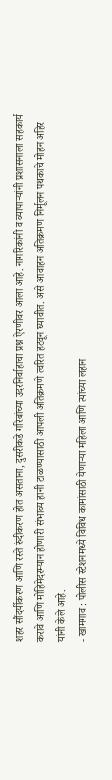शहर सौंदर्यीकरण आणि रस्ते रुंदीकरण होत असताना, दुसरीकडे गरिबांच्या उदरनिर्वाहाचा प्रश्न ऐरणीवर आला आहे. नागरिकांनी व व्यापाऱ्यांनी प्रशासनाला सहकार्य करावे आणि मोहिमेदरम्यान होणारी संभाव्य हानी टाळण्यासाठी आपली अतिक्रमणे त्वरित हटवून घ्यावीत. असे आवाहन अतिक्रमण निर्मूलन पथकाचे मोहन अहिर यांनी केले आहे.
- खामगाव : पोलीस स्टेशनमध्ये विविध कामांसाठी येणाऱ्या महिला आणि त्यांच्या लहान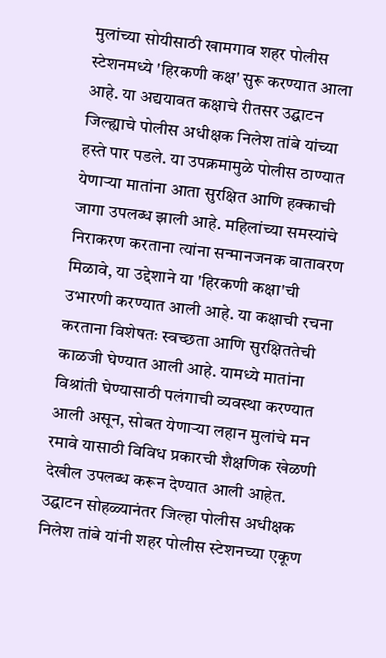मुलांच्या सोयीसाठी खामगाव शहर पोलीस स्टेशनमध्ये 'हिरकणी कक्ष' सुरू करण्यात आला आहे. या अद्ययावत कक्षाचे रीतसर उद्घाटन जिल्ह्याचे पोलीस अधीक्षक निलेश तांबे यांच्या हस्ते पार पडले. या उपक्रमामुळे पोलीस ठाण्यात येणाऱ्या मातांना आता सुरक्षित आणि हक्काची जागा उपलब्ध झाली आहे. महिलांच्या समस्यांचे निराकरण करताना त्यांना सन्मानजनक वातावरण मिळावे, या उद्देशाने या 'हिरकणी कक्षा'ची उभारणी करण्यात आली आहे. या कक्षाची रचना करताना विशेषतः स्वच्छता आणि सुरक्षिततेची काळजी घेण्यात आली आहे. यामध्ये मातांना विश्रांती घेण्यासाठी पलंगाची व्यवस्था करण्यात आली असून, सोबत येणाऱ्या लहान मुलांचे मन रमावे यासाठी विविध प्रकारची शैक्षणिक खेळणी देखील उपलब्ध करून देण्यात आली आहेत. उद्घाटन सोहळ्यानंतर जिल्हा पोलीस अधीक्षक निलेश तांबे यांनी शहर पोलीस स्टेशनच्या एकूण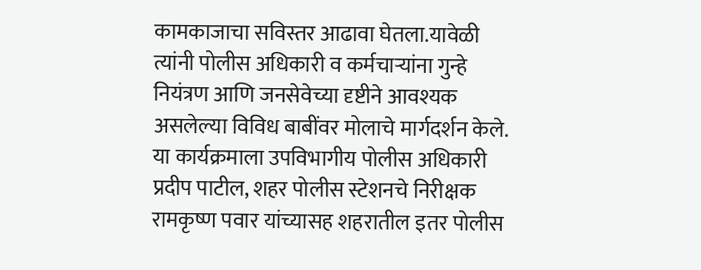कामकाजाचा सविस्तर आढावा घेतला.यावेळी त्यांनी पोलीस अधिकारी व कर्मचाऱ्यांना गुन्हे नियंत्रण आणि जनसेवेच्या दृष्टीने आवश्यक असलेल्या विविध बाबींवर मोलाचे मार्गदर्शन केले. या कार्यक्रमाला उपविभागीय पोलीस अधिकारी प्रदीप पाटील, शहर पोलीस स्टेशनचे निरीक्षक रामकृष्ण पवार यांच्यासह शहरातील इतर पोलीस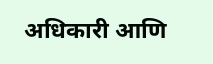अधिकारी आणि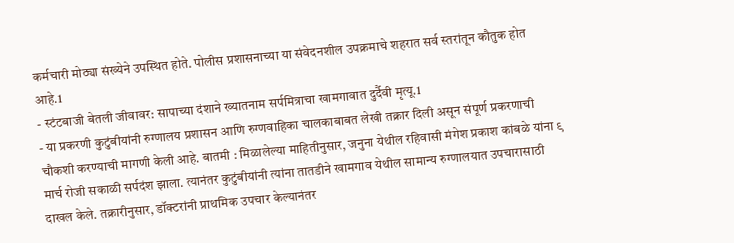कर्मचारी मोठ्या संख्येने उपस्थित होते. पोलीस प्रशासनाच्या या संवेदनशील उपक्रमाचे शहरात सर्व स्तरांतून कौतुक होत आहे.1
- स्टंटबाजी बेतली जीवावर: सापाच्या दंशाने ख्यातनाम सर्पमित्राचा खामगावात दुर्दैवी मृत्यू.1
- या प्रकरणी कुटुंबीयांनी रुग्णालय प्रशासन आणि रुग्णवाहिका चालकाबाबत लेखी तक्रार दिली असून संपूर्ण प्रकरणाची चौकशी करण्याची मागणी केली आहे. बातमी : मिळालेल्या माहितीनुसार, जनुना येथील रहिवासी मंगेश प्रकाश कांबळे यांना ९ मार्च रोजी सकाळी सर्पदंश झाला. त्यानंतर कुटुंबीयांनी त्यांना तातडीने खामगाव येथील सामान्य रुग्णालयात उपचारासाठी दाखल केले. तक्रारीनुसार, डॉक्टरांनी प्राथमिक उपचार केल्यानंतर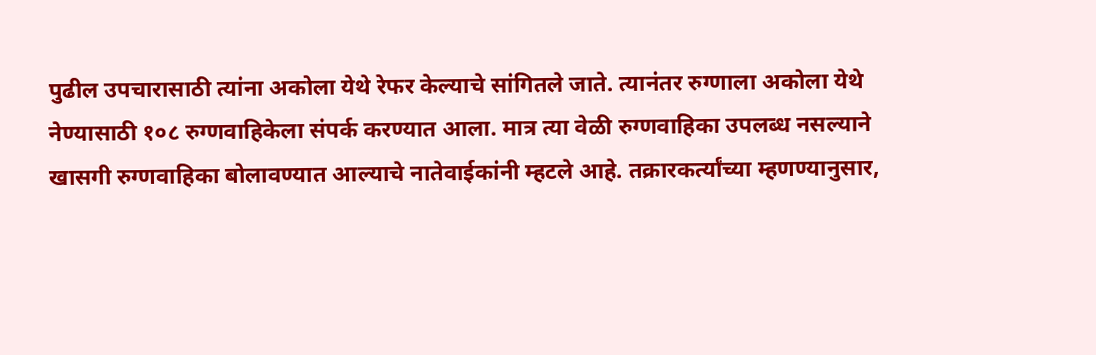पुढील उपचारासाठी त्यांना अकोला येथे रेफर केल्याचे सांगितले जाते. त्यानंतर रुग्णाला अकोला येथे नेण्यासाठी १०८ रुग्णवाहिकेला संपर्क करण्यात आला. मात्र त्या वेळी रुग्णवाहिका उपलब्ध नसल्याने खासगी रुग्णवाहिका बोलावण्यात आल्याचे नातेवाईकांनी म्हटले आहे. तक्रारकर्त्यांच्या म्हणण्यानुसार,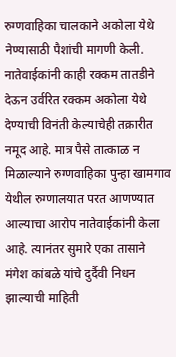रुग्णवाहिका चालकाने अकोला येथे नेण्यासाठी पैशांची मागणी केली. नातेवाईकांनी काही रक्कम तातडीने देऊन उर्वरित रक्कम अकोला येथे देण्याची विनंती केल्याचेही तक्रारीत नमूद आहे. मात्र पैसे तात्काळ न मिळाल्याने रुग्णवाहिका पुन्हा खामगाव येथील रुग्णालयात परत आणण्यात आल्याचा आरोप नातेवाईकांनी केला आहे. त्यानंतर सुमारे एका तासाने मंगेश कांबळे यांचे दुर्दैवी निधन झाल्याची माहिती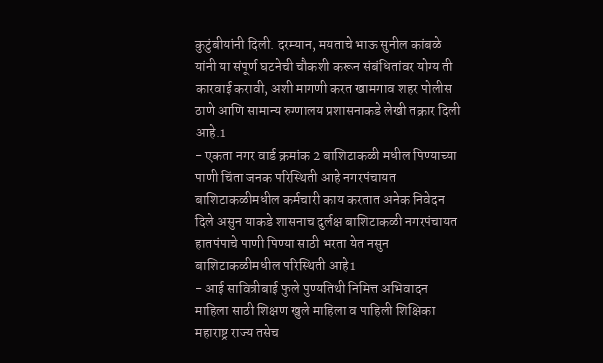कुटुंबीयांनी दिली. दरम्यान, मयताचे भाऊ सुनील कांबळे यांनी या संपूर्ण घटनेची चौकशी करून संबंधितांवर योग्य ती कारवाई करावी, अशी मागणी करत खामगाव शहर पोलीस ठाणे आणि सामान्य रुग्णालय प्रशासनाकडे लेखी तक्रार दिली आहे.1
- एकता नगर वार्ड क्रमांक 2 बाशिटाकळी मधील पिण्याच्या पाणी चिंता जनक परिस्थिती आहे नगरपंचायत बाशिटाकळीमधील कर्मचारी काय करतात अनेक निवेदन दिले असुन याकडे शासनाच दुर्लक्ष बाशिटाकळी नगरपंचायत हातपंपाचे पाणी पिण्या साठी भरता येत नसुन बाशिटाकळीमधील परिस्थिती आहे1
- आई सावित्रीबाई फुले पुण्यतिथी निमित्त अभिवादन माहिला साठी शिक्षण खुले माहिला व पाहिली शिक्षिका महाराष्ट्र राज्य तसेच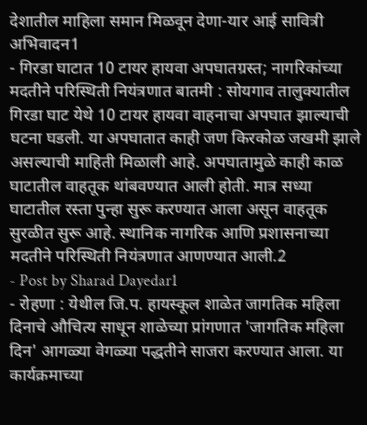देशातील माहिला समान मिळवून देणा-यार आई सावित्री अभिवादन1
- गिरडा घाटात 10 टायर हायवा अपघातग्रस्त; नागरिकांच्या मदतीने परिस्थिती नियंत्रणात बातमी : सोयगाव तालुक्यातील गिरडा घाट येथे 10 टायर हायवा वाहनाचा अपघात झाल्याची घटना घडली. या अपघातात काही जण किरकोळ जखमी झाले असल्याची माहिती मिळाली आहे. अपघातामुळे काही काळ घाटातील वाहतूक थांबवण्यात आली होती. मात्र सध्या घाटातील रस्ता पुन्हा सुरू करण्यात आला असून वाहतूक सुरळीत सुरू आहे. स्थानिक नागरिक आणि प्रशासनाच्या मदतीने परिस्थिती नियंत्रणात आणण्यात आली.2
- Post by Sharad Dayedar1
- रोहणा : येथील जि.प. हायस्कूल शाळेत जागतिक महिला दिनाचे औचित्य साधून शाळेच्या प्रांगणात 'जागतिक महिला दिन' आगळ्या वेगळ्या पद्धतीने साजरा करण्यात आला. या कार्यक्रमाच्या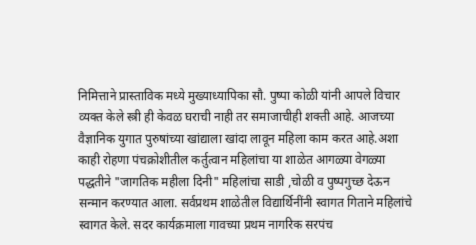निमित्ताने प्रास्ताविक मध्ये मुख्याध्यापिका सौ. पुष्पा कोळी यांनी आपले विचार व्यक्त केले स्त्री ही केवळ घराची नाही तर समाजाचीही शक्ती आहे. आजच्या वैज्ञानिक युगात पुरुषांच्या खांद्याला खांदा लावून महिला काम करत आहे.अशा काही रोहणा पंचक्रोशीतील कर्तुत्वान महिलांचा या शाळेत आगळ्या वेगळ्या पद्धतीने "जागतिक महीला दिनी" महिलांचा साडी ,चोळी व पुष्पगुच्छ देऊन सन्मान करण्यात आला. सर्वप्रथम शाळेतील विद्यार्थिनींनी स्वागत गिताने महिलांचे स्वागत केले. सदर कार्यक्रमाला गावच्या प्रथम नागरिक सरपंच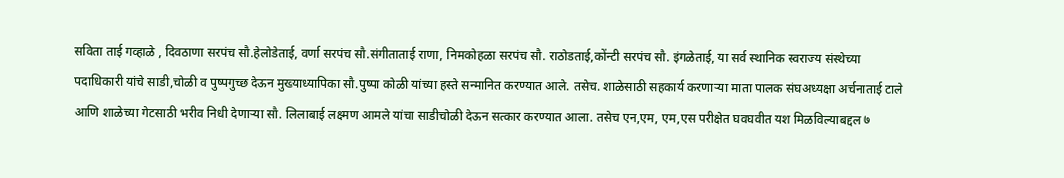सविता ताई गव्हाळे , दिवठाणा सरपंच सौ.हेलोडेताई, वर्णा सरपंच सौ.संगीताताई राणा, निमकोहळा सरपंच सौ. राठोडताई,कोंन्टी सरपंच सौ. इंगळेताई, या सर्व स्थानिक स्वराज्य संस्थेच्या पदाधिकारी यांचे साडी,चोळी व पुष्पगुच्छ देऊन मुख्याध्यापिका सौ.पुष्पा कोळी यांच्या हस्ते सन्मानित करण्यात आले. तसेच. शाळेसाठी सहकार्य करणाऱ्या माता पालक संघअध्यक्षा अर्चनाताई टाले आणि शाळेच्या गेटसाठी भरीव निधी देणाऱ्या सौ. लिलाबाई लक्ष्मण आमले यांचा साडीचोळी देऊन सत्कार करण्यात आला. तसेच एन,एम, एम,एस परीक्षेत घवघवीत यश मिळविल्याबद्दल ७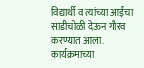विद्यार्थी व त्यांच्या आईंचा साडीचोळी देऊन गौरव करण्यात आला. कार्यक्रमाच्या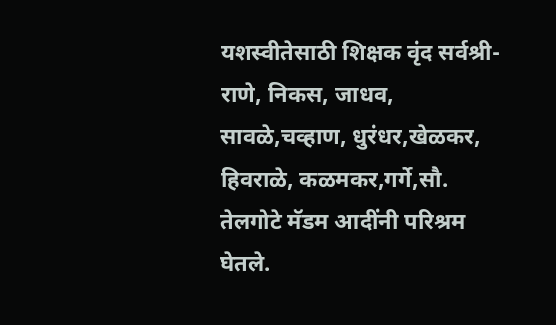यशस्वीतेसाठी शिक्षक वृंद सर्वश्री- राणे, निकस, जाधव, सावळे,चव्हाण, धुरंधर,खेळकर, हिवराळे, कळमकर,गर्गे,सौ. तेलगोटे मॅडम आदींनी परिश्रम घेतले.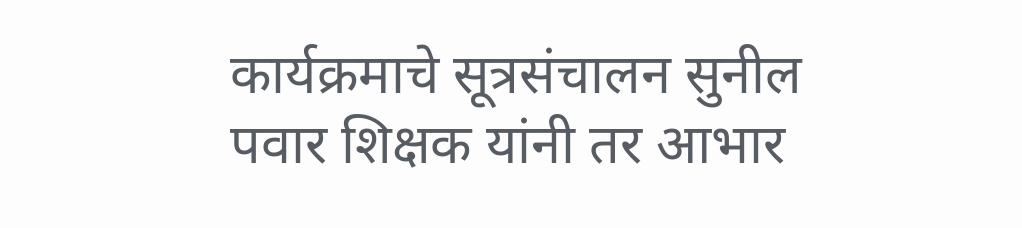कार्यक्रमाचे सूत्रसंचालन सुनील पवार शिक्षक यांनी तर आभार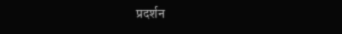प्रदर्शन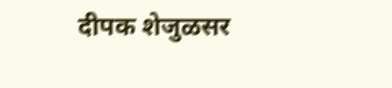दीपक शेजुळसर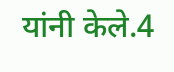यांनी केले.4